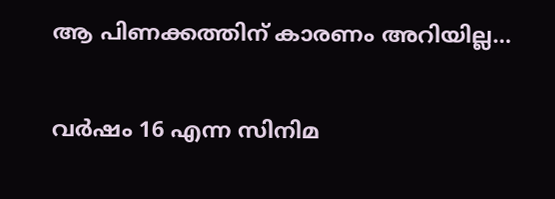ആ പിണക്കത്തിന് കാരണം അറിയില്ല…

വര്‍ഷം 16 എന്ന സിനിമ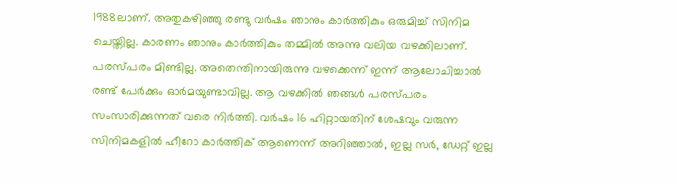1988ലാണ്. അതുകഴിഞ്ഞു രണ്ടു വര്‍ഷം ഞാനും കാർത്തികും ഒരുമിച്ച് സിനിമ ചെയ്തില്ല. കാരണം ഞാനും കാര്‍ത്തികും തമ്മില്‍ അന്നു വലിയ വഴക്കിലാണ്. പരസ്പരം മിണ്ടില്ല. അതെന്തിനായിരുന്നു വഴക്കെന്ന് ഇന്ന് ആലോചിച്ചാല്‍ രണ്ട് പേര്‍ക്കും ഓര്‍മയുണ്ടാവില്ല. ആ വഴക്കില്‍ ഞങ്ങള്‍ പരസ്പരം സംസാരിക്കുന്നത് വരെ നിര്‍ത്തി. വര്‍ഷം 16 ഹിറ്റായതിന് ശേഷവും വരുന്ന സിനിമകളില്‍ ഹീറോ കാര്‍ത്തിക് ആണെന്ന് അറിഞ്ഞാല്‍, ഇല്ല സര്‍, ഡേറ്റ് ഇല്ല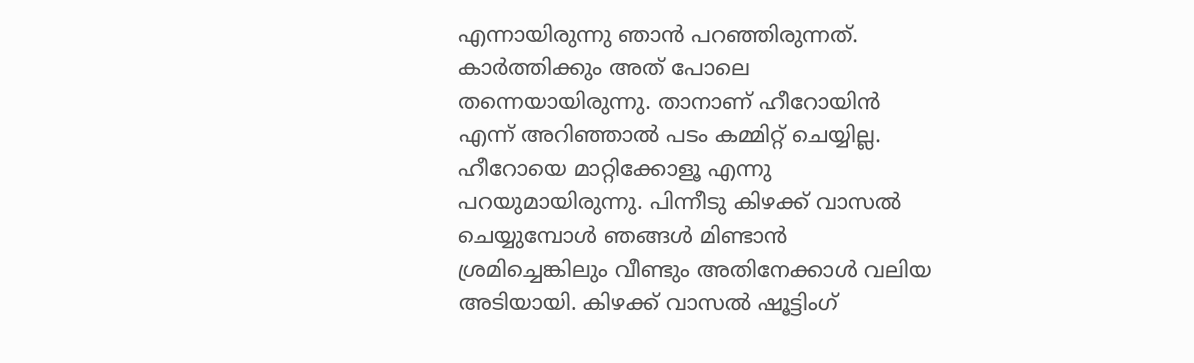എന്നായിരുന്നു ഞാൻ പറഞ്ഞിരുന്നത്. കാര്‍ത്തിക്കും അത് പോലെ തന്നെയായിരുന്നു. താനാണ് ഹീറോയിന്‍ എന്ന് അറിഞ്ഞാല്‍ പടം കമ്മിറ്റ് ചെയ്യില്ല. ഹീറോയെ മാറ്റിക്കോളൂ എന്നു പറയുമായിരുന്നു. പിന്നീടു കിഴക്ക് വാസല്‍ ചെയ്യുമ്പോള്‍ ഞങ്ങള്‍ മിണ്ടാന്‍ ശ്രമിച്ചെങ്കിലും വീണ്ടും അതിനേക്കാള്‍ വലിയ അടിയായി. കിഴക്ക് വാസല്‍ ഷൂട്ടിംഗ്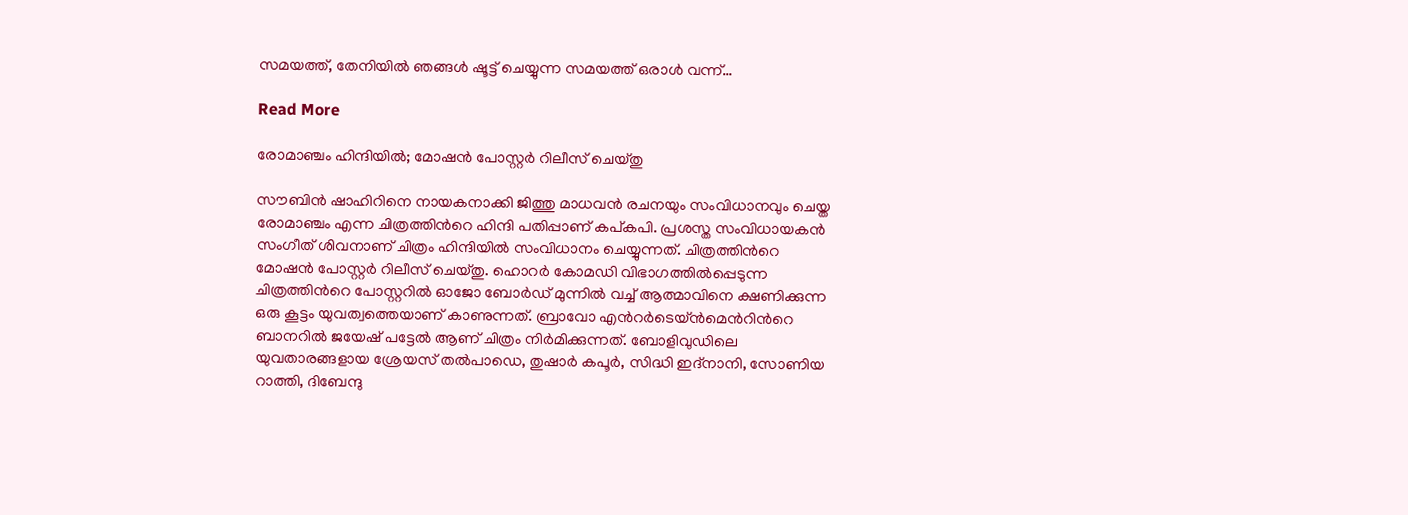സമയത്ത്, തേനിയില്‍ ഞങ്ങള്‍ ഷൂട്ട് ചെയ്യുന്ന സമയത്ത് ഒരാള്‍ വന്ന്…

Read More

രോമാഞ്ചം ഹിന്ദിയിൽ; മോഷൻ പോസ്റ്റർ റിലീസ് ചെയ്തു

സൗബിന്‍ ഷാഹിറിനെ നായകനാക്കി ജിത്തു മാധവന്‍ രചനയും സംവിധാനവും ചെയ്ത രോമാഞ്ചം എന്ന ചിത്രത്തിന്‍റെ ഹിന്ദി പതിപ്പാണ് കപ്കപി. പ്രശസ്ത സംവിധായകൻ സംഗീത് ശിവനാണ് ചിത്രം ഹിന്ദിയിൽ സംവിധാനം ചെയ്യുന്നത്. ചിത്രത്തിന്‍റെ മോഷൻ പോസ്റ്റർ റിലീസ് ചെയ്തു. ഹൊറര്‍ കോമഡി വിഭാഗത്തില്‍പ്പെടുന്ന ചിത്രത്തിന്‍റെ പോസ്റ്ററിൽ ഓജോ ബോര്‍ഡ് മുന്നില്‍ വച്ച് ആത്മാവിനെ ക്ഷണിക്കുന്ന ഒരു കൂട്ടം യുവത്വത്തെയാണ് കാണുന്നത്. ബ്രാവോ എന്‍റർടെയ്ൻമെന്‍റിന്‍റെ ബാനറിൽ ജയേഷ് പട്ടേൽ ആണ് ചിത്രം നിർമിക്കുന്നത്. ബോളിവുഡിലെ യുവതാരങ്ങളായ ശ്രേയസ് തൽപാഡെ, തുഷാർ കപൂർ, സിദ്ധി ഇദ്നാനി, സോണിയ റാത്തി, ദിബേന്ദു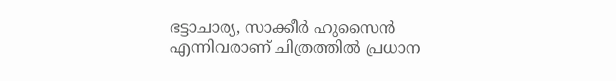ഭട്ടാചാര്യ, സാക്കീർ ഹുസൈൻ എന്നിവരാണ് ചിത്രത്തിൽ പ്രധാന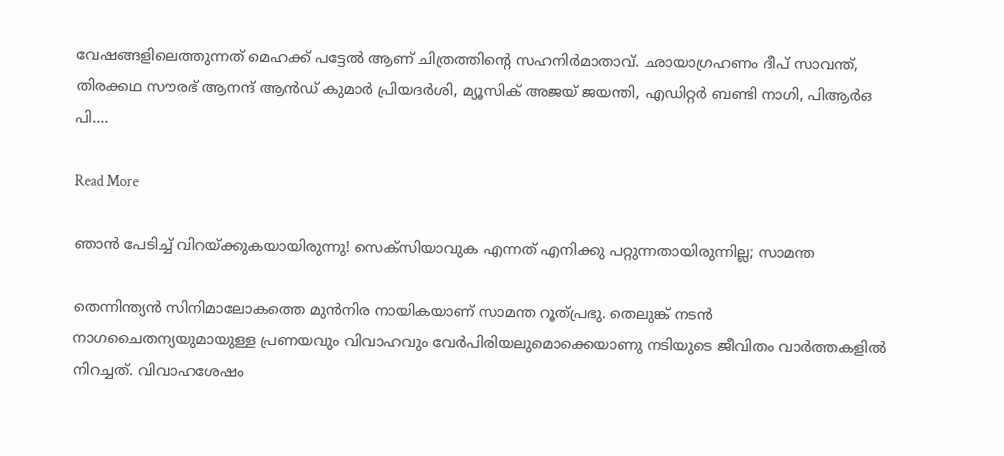വേഷങ്ങളിലെത്തുന്നത് മെഹക്ക് പട്ടേൽ ആണ് ചിത്രത്തിന്‍റെ സഹനിർമാതാവ്. ഛായാഗ്രഹണം ദീപ് സാവന്ത്, തിരക്കഥ സൗരഭ് ആനന്ദ് ആൻഡ് കുമാർ പ്രിയദർശി, മ്യൂസിക് അജയ് ജയന്തി, എഡിറ്റർ ബണ്ടി നാഗി, പിആർഒ പി.…

Read More

ഞാൻ പേടിച്ച് വിറയ്ക്കുകയായിരുന്നു! സെക്സിയാവുക എന്നത് എനിക്കു പറ്റുന്നതായിരുന്നില്ല; സാമന്ത

തെന്നിന്ത്യന്‍ സിനിമാലോകത്തെ മുൻനിര നായികയാണ് സാമന്ത റൂത്പ്രഭു. തെലുങ്ക് നടന്‍ നാഗചൈതന്യയുമായുള്ള പ്രണയവും വിവാഹവും വേർപിരിയലുമൊക്കെയാണു നടിയുടെ ജീവിതം വാര്‍ത്തകളില്‍ നിറച്ചത്. വിവാഹശേഷം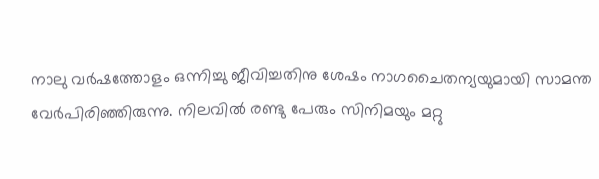നാലു വര്‍ഷത്തോളം ഒന്നിച്ചു ജീവിച്ചതിനു ശേഷം നാഗചൈതന്യയുമായി സാമന്ത വേര്‍പിരിഞ്ഞിരുന്നു. നിലവില്‍ രണ്ടു പേരും സിനിമയും മറ്റു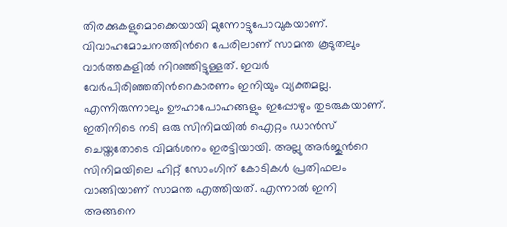തിരക്കുകളുമൊക്കെയായി മുന്നോട്ടുപോവുകയാണ്. വിവാഹമോചനത്തിന്‍റെ പേരിലാണ് സാമന്ത കൂടുതലും വാര്‍ത്തകളില്‍ നിറഞ്ഞിട്ടുള്ളത്. ഇവർ വേര്‍പിരിഞ്ഞതിന്‍റെകാരണം ഇനിയും വ്യക്തമല്ല. എന്നിരുന്നാലും ഊഹാപോഹങ്ങളും ഇപ്പോഴും തുടരുകയാണ്. ഇതിനിടെ നടി ഒരു സിനിമയിൽ ഐറ്റം ഡാന്‍സ് ചെയ്തതോടെ വിമര്‍ശനം ഇരട്ടിയായി. അല്ലു അര്‍ജുന്‍റെ സിനിമയിലെ ഹിറ്റ് സോംഗിന് കോടികള്‍ പ്രതിഫലം വാങ്ങിയാണ് സാമന്ത എത്തിയത്. എന്നാല്‍ ഇനി അങ്ങനെ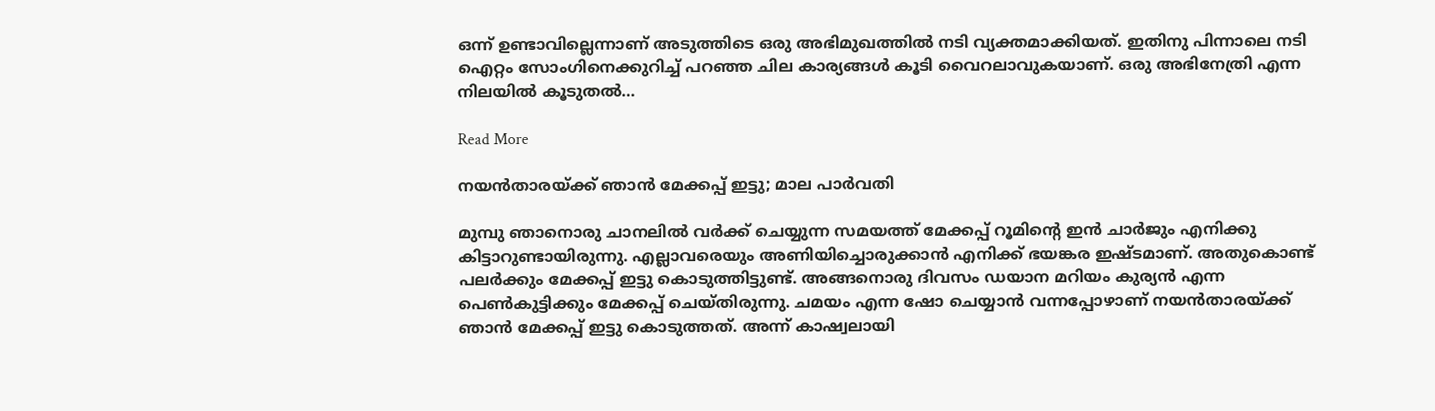ഒന്ന് ഉണ്ടാവില്ലെന്നാണ് അടുത്തിടെ ഒരു അഭിമുഖത്തില്‍ നടി വ്യക്തമാക്കിയത്. ഇതിനു പിന്നാലെ നടി ഐറ്റം സോംഗിനെക്കുറിച്ച് പറഞ്ഞ ചില കാര്യങ്ങള്‍ കൂടി വൈറലാവുകയാണ്. ഒരു അഭിനേത്രി എന്ന നിലയില്‍ കൂടുതല്‍…

Read More

നയൻതാരയ്ക്ക് ഞാൻ മേക്കപ്പ് ഇട്ടു; മാല പാര്‍വതി

മുമ്പു ഞാനൊരു ചാനലില്‍ വര്‍ക്ക് ചെയ്യുന്ന സമയത്ത് മേക്കപ്പ് റൂമിന്‍റെ ഇന്‍ ചാര്‍ജും എനിക്കു കിട്ടാറുണ്ടായിരുന്നു. എല്ലാവരെയും അണിയിച്ചൊരുക്കാന്‍ എനിക്ക് ഭയങ്കര ഇഷ്ടമാണ്. അതുകൊണ്ട് പലര്‍ക്കും മേക്കപ്പ് ഇട്ടു കൊടുത്തിട്ടുണ്ട്. അങ്ങനൊരു ദിവസം ഡയാന മറിയം കുര്യന്‍ എന്ന പെണ്‍കുട്ടിക്കും മേക്കപ്പ് ചെയ്തിരുന്നു. ചമയം എന്ന ഷോ ചെയ്യാന്‍ വന്നപ്പോഴാണ് നയന്‍താരയ്ക്ക് ഞാന്‍ മേക്കപ്പ് ഇട്ടു കൊടുത്തത്. അന്ന് കാഷ്വലായി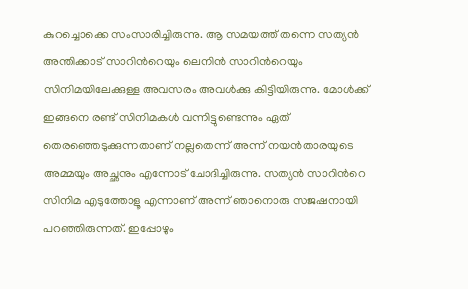കുറച്ചൊക്കെ സംസാരിച്ചിരുന്നു. ആ സമയത്ത് തന്നെ സത്യന്‍ അന്തിക്കാട് സാറിന്‍റെയും ലെനിന്‍ സാറിന്‍റെയും സിനിമയിലേക്കുള്ള അവസരം അവള്‍ക്കു കിട്ടിയിരുന്നു. മോള്‍ക്ക് ഇങ്ങനെ രണ്ട് സിനിമകള്‍ വന്നിട്ടുണ്ടെന്നും ഏത് തെരഞ്ഞെടുക്കുന്നതാണ് നല്ലതെന്ന് അന്ന് നയന്‍താരയുടെ അമ്മയും അച്ഛനും എന്നോട് ചോദിച്ചിരുന്നു. സത്യന്‍ സാറിന്‍റെ സിനിമ എടുത്തോളൂ എന്നാണ് അന്ന് ഞാനൊരു സജഷനായി പറഞ്ഞിരുന്നത്. ഇപ്പോഴും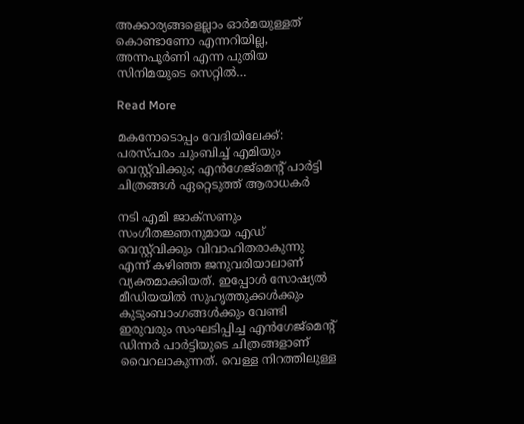അക്കാര്യങ്ങളെല്ലാം ഓര്‍മയുള്ളത് കൊണ്ടാണോ എന്നറിയില്ല, അന്നപൂര്‍ണി എന്ന പുതിയ സിനിമയുടെ സെറ്റില്‍…

Read More

മകനോടൊപ്പം വേദിയിലേക്ക്: പരസ്പരം ചുംബിച്ച് എമിയും വെസ്റ്റ്‌വിക്കും; എൻഗേജ്മെന്‍റ് പാർട്ടി ചിത്രങ്ങൾ ഏറ്റെടുത്ത് ആരാധകർ

നടി എമി ജാക്സണും സംഗീതജ്ഞനുമായ എഡ് വെസ്റ്റ്‌വിക്കും വിവാഹിതരാകുന്നു എന്ന് കഴിഞ്ഞ ജനുവരിയാലാണ് വ്യക്തമാക്കിയത്. ഇപ്പോൾ സോഷ്യൽ മീഡിയയിൽ സുഹൃത്തുക്കൾക്കും കുടുംബാംഗങ്ങൾക്കും വേണ്ടി ഇരുവരും സംഘടിപ്പിച്ച എൻഗേജ്മെന്‍റ് ഡിന്നർ പാർട്ടിയുടെ ചിത്രങ്ങളാണ് വൈറലാകുന്നത്. വെള്ള നിറത്തിലുള്ള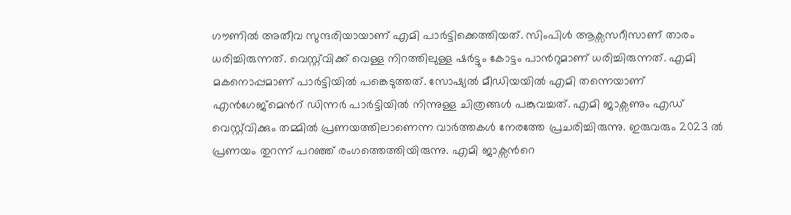ഗൗണിൽ അതീവ സുന്ദരിയായാണ് എമി പാർട്ടിക്കെത്തിയത്. സിംപിൾ ആക്സസറീസാണ് താരം ധരിച്ചിരുന്നത്. വെസ്റ്റ്‌വിക്ക് വെള്ള നിറത്തിലുള്ള ഷർട്ടും കോട്ടം പാന്‍റുമാണ് ധരിച്ചിരുന്നത്. എമി മകനൊപ്പമാണ് പാർട്ടിയിൽ പങ്കെടുത്തത്. സോഷ്യൽ മീഡിയയിൽ എമി തന്നെയാണ് എൻഗേജ്മെന്‍റ് ഡിന്നർ പാർട്ടിയിൽ നിന്നുള്ള ചിത്രങ്ങൾ പങ്കുവച്ചത്. എമി ജാക്സണും എഡ് വെസ്റ്റ്‌വിക്കും തമ്മിൽ പ്രണയത്തിലാണെന്ന വാർത്തകൾ നേരത്തേ പ്രചരിച്ചിരുന്നു. ഇരുവരും 2023 ൽ പ്രണയം തുറന്ന് പറഞ്ഞ് രംഗത്തെത്തിയിരുന്നു. എമി ജാക്സന്‍റെ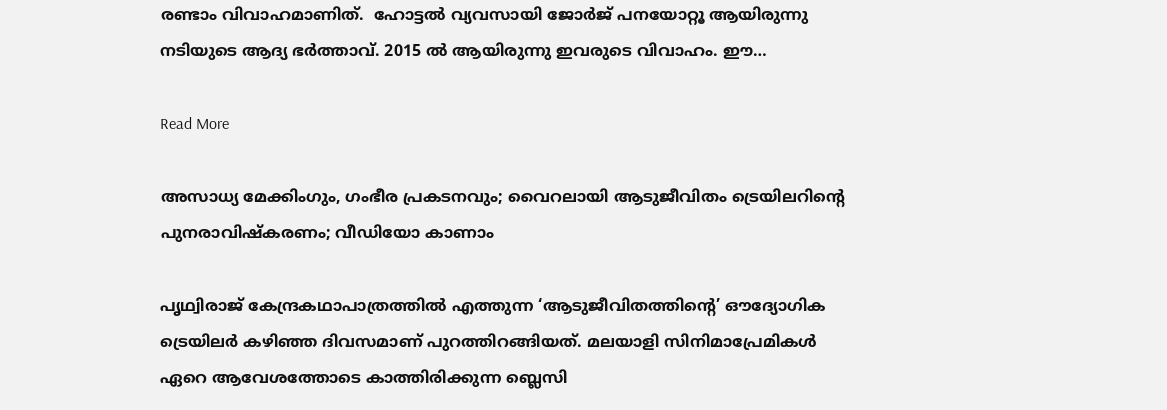രണ്ടാം വിവാഹമാണിത്.  ഹോട്ടൽ വ്യവസായി ജോർജ് പനയോറ്റൂ ആയിരുന്നു നടിയുടെ ആദ്യ ഭർത്താവ്. 2015 ൽ ആയിരുന്നു ഇവരുടെ വിവാഹം. ഈ…

Read More

അസാധ്യ മേക്കിംഗും, ഗംഭീര പ്രകടനവും; വൈറലായി ആടുജീവിതം ട്രെയിലറിന്‍റെ പുനരാവിഷ്കരണം; വീഡിയോ കാണാം

പൃഥ്വിരാജ് കേന്ദ്രകഥാപാത്രത്തിൽ എത്തുന്ന ‘ആടുജീവിതത്തിന്‍റെ’ ഔദ്യോഗിക ട്രെയിലർ കഴിഞ്ഞ ദിവസമാണ് പുറത്തിറങ്ങിയത്. മലയാളി സിനിമാപ്രേമികൾ ഏറെ ആവേശത്തോടെ കാത്തിരിക്കുന്ന ബ്ലെസി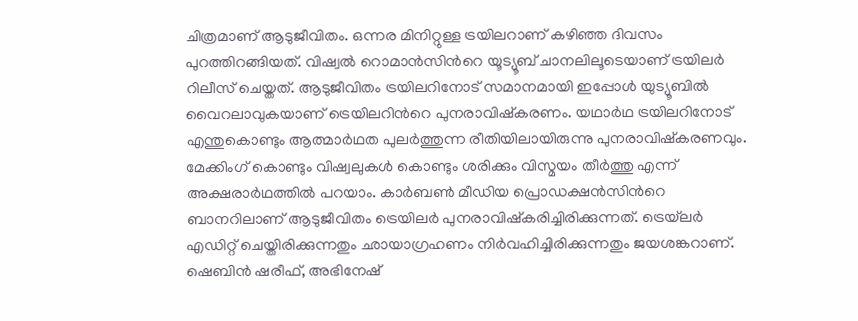ചിത്രമാണ് ആടുജീവിതം. ഒന്നര മിനിറ്റുള്ള ട്രയിലറാണ് കഴിഞ്ഞ ദിവസം പുറത്തിറങ്ങിയത്. വിഷ്വൽ റൊമാൻസിന്‍റെ യൂട്യൂബ് ചാനലിലൂടെയാണ് ട്രയിലർ റിലീസ് ചെയ്തത്. ആടുജീവിതം ട്രയിലറിനോട് സമാനമായി ഇപ്പോൾ യുട്യൂബിൽ വൈറലാവുകയാണ് ട്രെയിലറിന്‍റെ പുനരാവിഷ്കരണം. യഥാർഥ ട്രയിലറിനോട് എന്തുകൊണ്ടും ആത്മാർഥത പുലർത്തുന്ന രീതിയിലായിരുന്നു പുനരാവിഷ്കരണവും. മേക്കിംഗ് കൊണ്ടും വിഷ്വലുകൾ കൊണ്ടും ശരിക്കും വിസ്മയം തീർത്തു എന്ന് അക്ഷരാർഥത്തിൽ പറയാം. കാർബൺ മീഡിയ പ്രൊഡക്ഷൻസിന്‍റെ ബാനറിലാണ് ആടുജീവിതം ട്രെയിലർ പുനരാവിഷ്കരിച്ചിരിക്കുന്നത്. ട്രെയ്‌ലർ എഡിറ്റ് ചെയ്തിരിക്കുന്നതും ഛായാഗ്രഹണം നിർവഹിച്ചിരിക്കുന്നതും ജയശങ്കറാണ്. ഷെബിൻ ഷരീഫ്, അഭിനേഷ്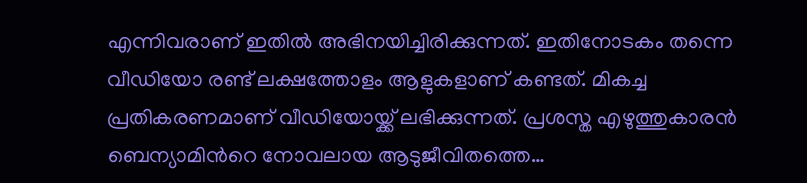എന്നിവരാണ് ഇതിൽ അഭിനയിച്ചിരിക്കുന്നത്. ഇതിനോടകം തന്നെ വീഡിയോ രണ്ട് ലക്ഷത്തോളം ആളുകളാണ് കണ്ടത്. മികച്ച പ്രതികരണമാണ് വീഡിയോയ്ക്ക് ലഭിക്കുന്നത്. പ്രശസ്ത എഴുത്തുകാരൻ ബെന്യാമിന്‍റെ നോവലായ ആടുജീവിതത്തെ…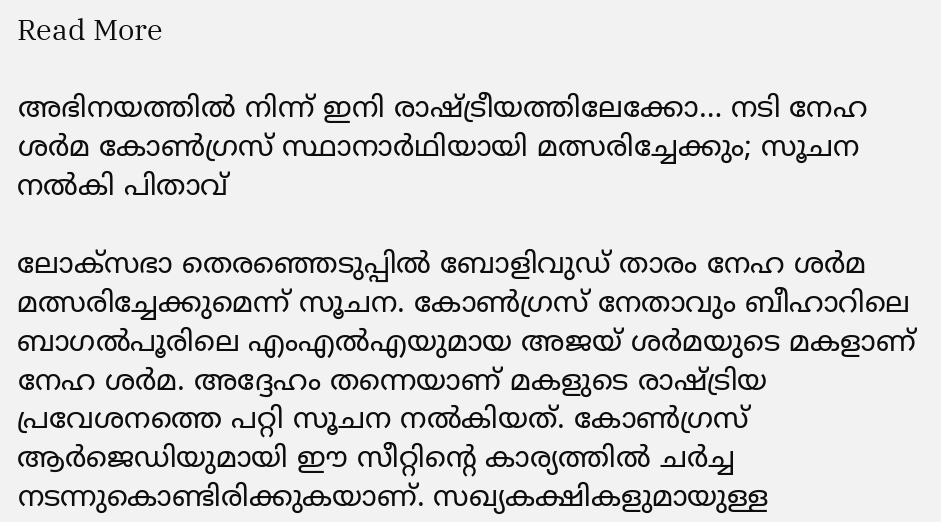Read More

അഭിനയത്തിൽ നിന്ന് ഇനി രാഷ്ട്രീയത്തിലേക്കോ… നടി നേഹ ശർമ കോൺഗ്രസ് സ്ഥാനാർഥിയായി മത്സരിച്ചേക്കും; സൂചന നൽകി പിതാവ്

ലോക്സഭാ തെരഞ്ഞെടുപ്പിൽ ബോളിവുഡ് താരം നേഹ ശർമ മത്സരിച്ചേക്കുമെന്ന് സൂചന. കോണ്‍ഗ്രസ് നേതാവും ബീഹാറിലെ ബാഗല്‍പൂരിലെ എംഎല്‍എയുമായ അജയ് ശര്‍മയുടെ മകളാണ് നേഹ ശര്‍മ. അദ്ദേഹം തന്നെയാണ് മകളുടെ രാഷ്ട്രിയ പ്രവേശനത്തെ പറ്റി സൂചന നൽകിയത്. കോണ്‍ഗ്രസ് ആര്‍ജെഡിയുമായി ഈ സീറ്റിന്‍റെ കാര്യത്തില്‍ ചര്‍ച്ച നടന്നുകൊണ്ടിരിക്കുകയാണ്. സഖ്യകക്ഷികളുമായുള്ള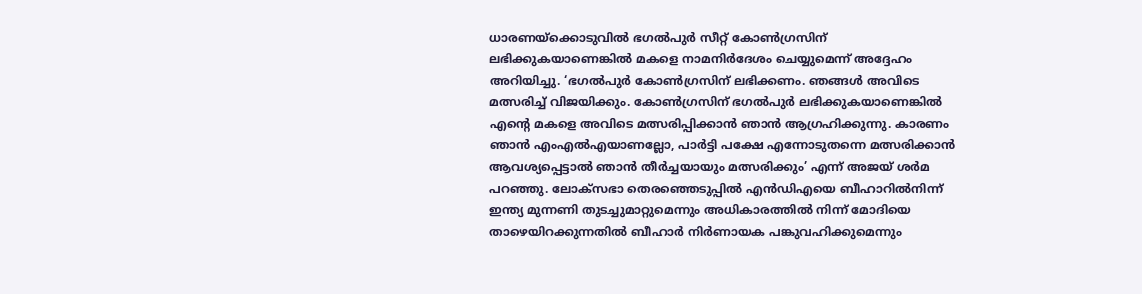ധാരണയ്ക്കൊടുവിൽ ഭഗൽപുർ സീറ്റ് കോൺഗ്രസിന് ലഭിക്കുകയാണെങ്കിൽ മകളെ നാമനിർദേശം ചെയ്യുമെന്ന് അദ്ദേഹം അറിയിച്ചു. ‘ഭഗൽപുർ കോൺഗ്രസിന് ലഭിക്കണം. ഞങ്ങൾ അവിടെ മത്സരിച്ച് വിജയിക്കും. കോൺഗ്രസിന് ഭഗൽപുർ ലഭിക്കുകയാണെങ്കിൽ എന്‍റെ മകളെ അവിടെ മത്സരിപ്പിക്കാൻ ഞാൻ ആഗ്രഹിക്കുന്നു. കാരണം ഞാൻ എംഎൽഎയാണല്ലോ, പാർട്ടി പക്ഷേ എന്നോടുതന്നെ മത്സരിക്കാൻ ആവശ്യപ്പെട്ടാൽ ഞാൻ തീർച്ചയായും മത്സരിക്കും’ എന്ന് അജയ് ശർമ പറ‍ഞ്ഞു. ലോക്സഭാ തെരഞ്ഞെടുപ്പിൽ എൻഡിഎയെ ബീഹാറിൽനിന്ന് ഇന്ത്യ മുന്നണി തുടച്ചുമാറ്റുമെന്നും അധികാരത്തിൽ നിന്ന് മോദിയെ താഴെയിറക്കുന്നതിൽ ബീഹാർ നിർണായക പങ്കുവഹിക്കുമെന്നും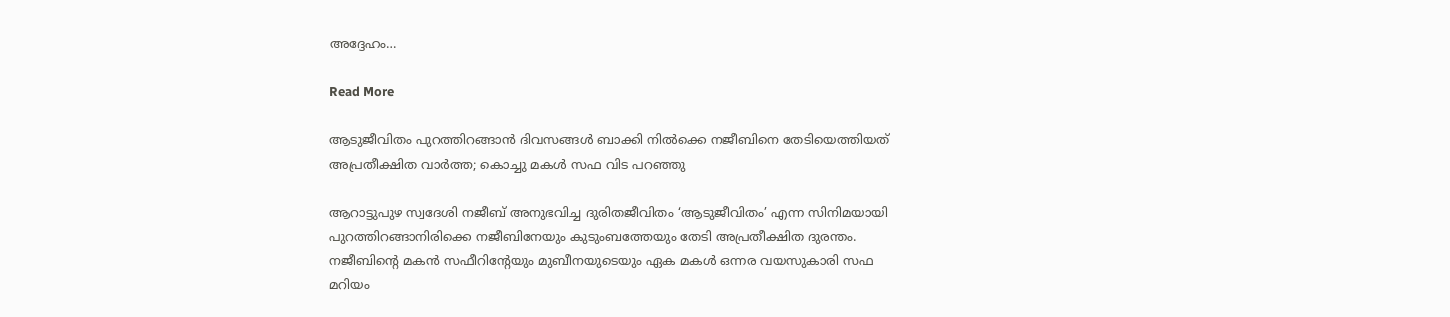അദ്ദേഹം…

Read More

ആടുജീവിതം പുറത്തിറങ്ങാൻ ദിവസങ്ങൾ ബാക്കി നിൽക്കെ നജീബിനെ തേടിയെത്തിയത് അപ്രതീക്ഷിത വാർത്ത; കൊച്ചു മകൾ സഫ വിട പറഞ്ഞു

ആറാട്ടുപുഴ സ്വദേശി നജീബ് അനുഭവിച്ച ദുരിതജീവിതം ‘ആടുജീവിതം’ എന്ന സിനിമയായി പുറത്തിറങ്ങാനിരിക്കെ നജീബിനേയും കുടുംബത്തേയും തേടി അപ്രതീക്ഷിത ദുരന്തം. നജീബിന്‍റെ മകൻ സഫീറിന്‍റേയും മുബീനയുടെയും ഏക മകൾ ഒന്നര വയസുകാരി സഫ മറിയം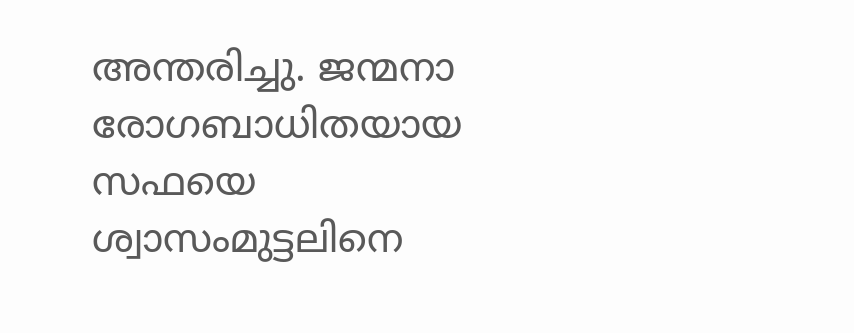അന്തരിച്ചു. ജന്മനാ രോഗബാധിതയായ സഫയെ ശ്വാസംമുട്ടലിനെ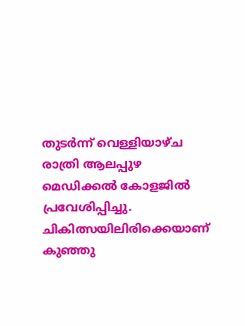തുടർന്ന് വെള്ളിയാഴ്ച രാത്രി ആലപ്പുഴ മെഡിക്കൽ കോളജിൽ പ്രവേശിപ്പിച്ചു. ചികിത്സയിലിരിക്കെയാണ് കുഞ്ഞു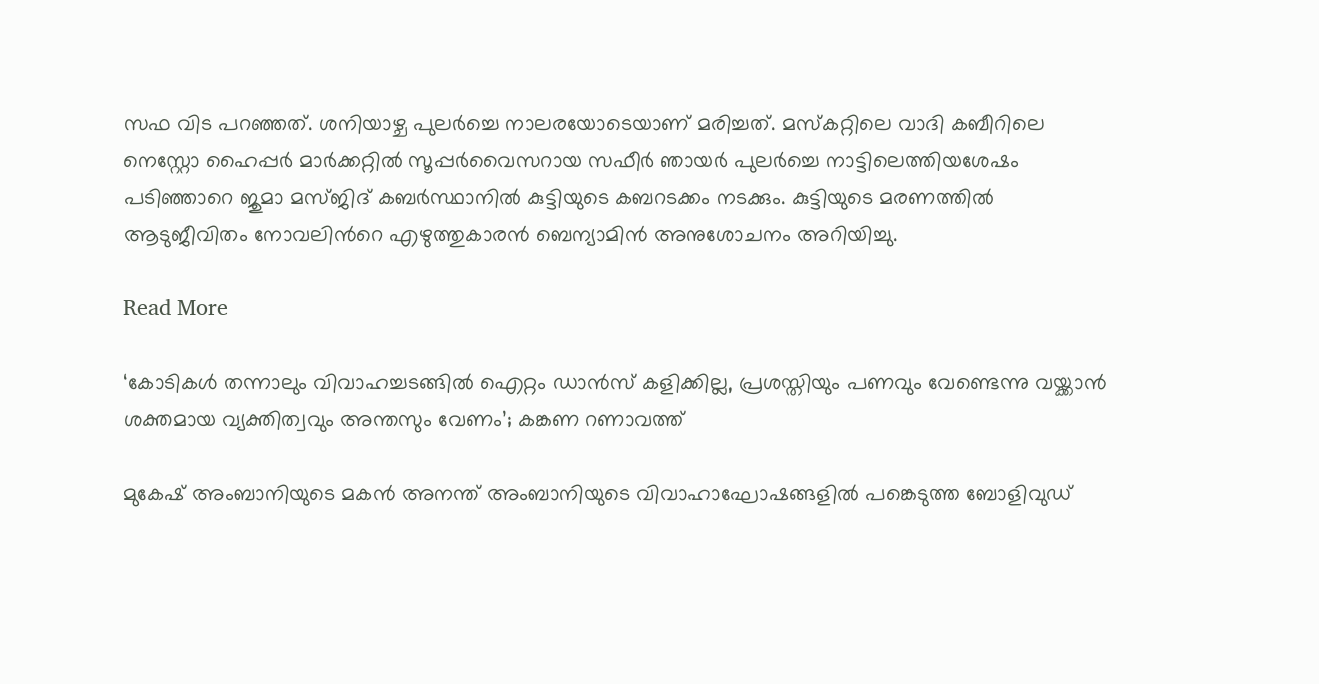സഫ വിട പറഞ്ഞത്. ശനിയാഴ്ച പുലർച്ചെ നാലരയോടെയാണ് മരിച്ചത്. മസ്കറ്റിലെ വാദി കബീറിലെ നെസ്റ്റോ ഹൈപ്പർ മാർക്കറ്റിൽ സൂപ്പർവൈസറായ സഫീർ ഞായർ പുലർച്ചെ നാട്ടിലെത്തിയശേഷം പടിഞ്ഞാറെ ജുമാ മസ്ജിദ് കബർസ്ഥാനിൽ കുട്ടിയുടെ കബറടക്കം നടക്കും. കുട്ടിയുടെ മരണത്തിൽ ആടുജീവിതം നോവലിന്‍റെ എഴുത്തുകാരൻ ബെന്യാമിൻ അനുശോചനം അറിയിച്ചു.

Read More

‘കോടികള്‍ തന്നാലും വിവാഹച്ചടങ്ങിൽ ഐറ്റം ഡാൻസ് കളിക്കില്ല, പ്രശസ്തിയും പണവും വേണ്ടെന്നു വയ്ക്കാന്‍ ശക്തമായ വ്യക്തിത്വവും അന്തസും വേണം’; കങ്കണ റണാവത്ത്

മുകേഷ് അംബാനിയുടെ മകന്‍ അനന്ത് അംബാനിയുടെ വിവാഹാഘോഷങ്ങളില്‍ പങ്കെടുത്ത ബോളിവുഡ്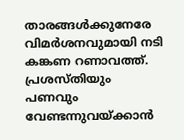താരങ്ങൾക്കുനേരേ വിമര്‍ശനവുമായി നടി കങ്കണ റണാവത്ത്. പ്രശസ്തിയും പണവും വേണ്ടന്നുവയ്ക്കാന്‍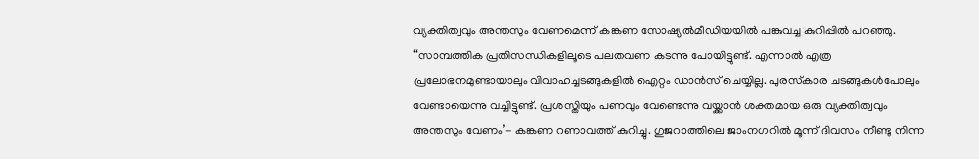വ്യക്തിത്വവും അന്തസും വേണമെന്ന് കങ്കണ സോഷ്യല്‍മീഡിയയില്‍ പങ്കുവച്ച കുറിപ്പില്‍ പറഞ്ഞു. “സാമ്പത്തിക പ്രതിസന്ധികളിലൂടെ പലതവണ കടന്നു പോയിട്ടുണ്ട്. എന്നാല്‍ എത്ര പ്രലോഭനമുണ്ടായാലും വിവാഹച്ചടങ്ങുകളില്‍ ഐറ്റം ഡാന്‍സ് ചെയ്യില്ല. പുരസ്‌കാര ചടങ്ങുകള്‍പോലും വേണ്ടായെന്നു വച്ചിട്ടുണ്ട്. പ്രശസ്തിയും പണവും വേണ്ടെന്നു വയ്ക്കാന്‍ ശക്തമായ ഒരു വ്യക്തിത്വവും അന്തസും വേണം’- കങ്കണ റണാവത്ത് കുറിച്ചു. ഗുജറാത്തിലെ ജാംനഗറില്‍ മൂന്ന് ദിവസം നീണ്ടു നിന്ന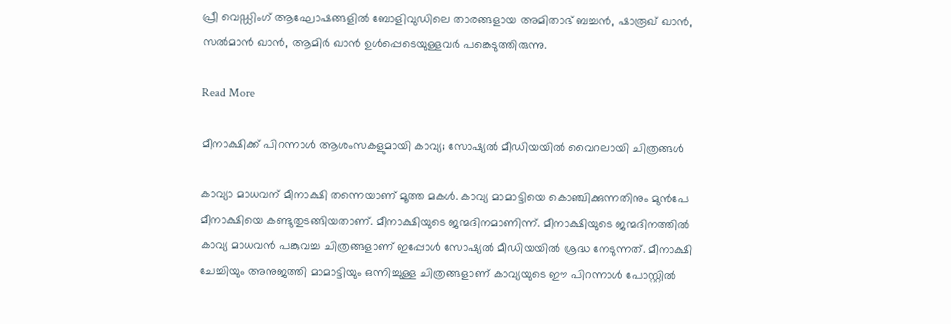പ്രീ വെഡ്ഡിംഗ് ആഘോഷങ്ങളില്‍ ബോളിവുഡിലെ താരങ്ങളായ അമിതാഭ് ബച്ചന്‍, ഷാരൂഖ് ഖാന്‍, സല്‍മാന്‍ ഖാന്‍, ആമിര്‍ ഖാന്‍ ഉള്‍പ്പെടെയുള്ളവർ പങ്കെടുത്തിരുന്നു.

Read More

മീനാക്ഷിക്ക് പിറന്നാൾ ആശംസകളുമായി കാവ്യ; സോഷ്യൽ മീഡിയയിൽ വൈറലായി ചിത്രങ്ങൾ

കാവ്യാ മാധവന് മീനാക്ഷി തന്നെയാണ് മൂത്ത മകൾ. കാവ്യ മാമാട്ടിയെ കൊഞ്ചിക്കുന്നതിനും മുൻപേ മീനാക്ഷിയെ കണ്ടുതുടങ്ങിയതാണ്. മീനാക്ഷിയുടെ ജന്മദിനമാണിന്ന്. മീനാക്ഷിയുടെ ജന്മദിനത്തിൽ കാവ്യ മാധവൻ പങ്കുവച്ച ചിത്രങ്ങളാണ് ഇപ്പോൾ സോഷ്യൽ മീഡിയയിൽ ശ്രദ്ധ നേടുന്നത്. മീനാക്ഷി ചേച്ചിയും അനുജത്തി മാമാട്ടിയും ഒന്നിച്ചുള്ള ചിത്രങ്ങളാണ് കാവ്യയുടെ ഈ പിറന്നാൾ പോസ്റ്റിൽ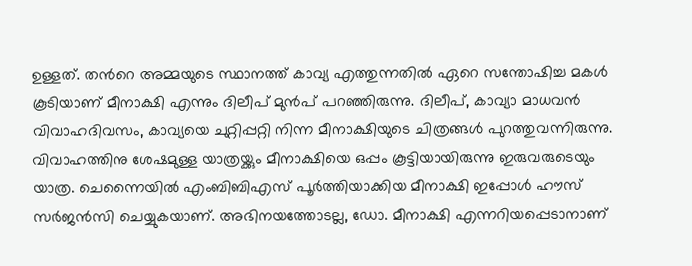ഉള്ളത്. തന്‍റെ അമ്മയുടെ സ്ഥാനത്ത് കാവ്യ എത്തുന്നതിൽ ഏറെ സന്തോഷിച്ച മകൾ കൂടിയാണ് മീനാക്ഷി എന്നും ദിലീപ് മുൻപ് പറഞ്ഞിരുന്നു. ദിലീപ്, കാവ്യാ മാധവൻ വിവാഹദിവസം, കാവ്യയെ ചുറ്റിപ്പറ്റി നിന്ന മീനാക്ഷിയുടെ ചിത്രങ്ങൾ പുറത്തുവന്നിരുന്നു. വിവാഹത്തിനു ശേഷമുള്ള യാത്രയ്ക്കും മീനാക്ഷിയെ ഒപ്പം കൂട്ടിയായിരുന്നു ഇരുവരുടെയും യാത്ര. ചെന്നൈയിൽ എംബിബിഎസ് പൂർത്തിയാക്കിയ മീനാക്ഷി ഇപ്പോൾ ഹൗസ് സർജൻസി ചെയ്യുകയാണ്. അഭിനയത്തോടല്ല, ഡോ. മീനാക്ഷി എന്നറിയപ്പെടാനാണ്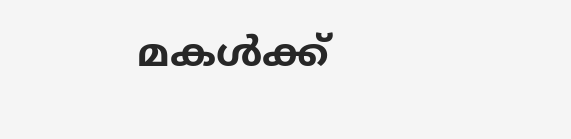മകൾക്ക്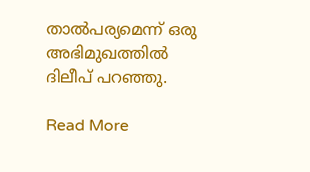താല്‍പര്യമെന്ന് ഒരു അഭിമുഖത്തിൽ ദിലീപ് പറഞ്ഞു.

Read More